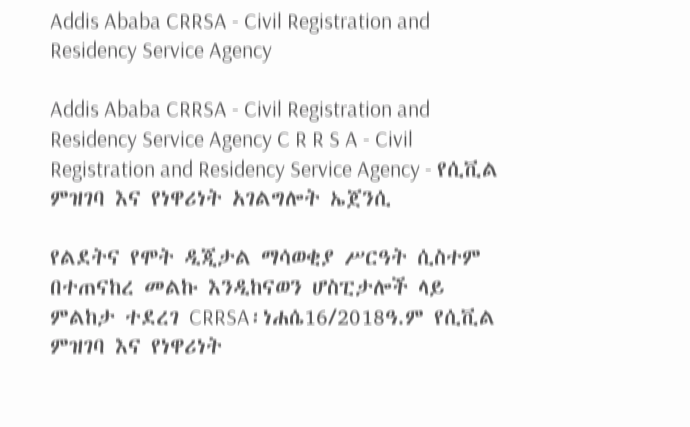Addis Ababa CRRSA - Civil Registration and Residency Service Agency

Addis Ababa CRRSA - Civil Registration and Residency Service Agency C R R S A - Civil Registration and Residency Service Agency - የሲቪል ምዝገባ እና የነዋሪነት አገልግሎት ኤጀንሲ

የልደትና የሞት ዲጂታል ማሳወቂያ ሥርዓት ሲስተም በተጠናከረ መልኩ እንዲከናወን ሆስፒታሎች ላይ ምልከታ ተደረገ CRRSA፡ነሐሴ16/2018ዓ.ም የሲቪል ምዝገባ እና የነዋሪነት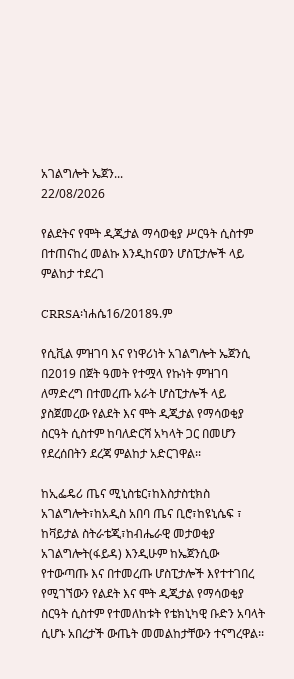አገልግሎት ኤጀን...
22/08/2026

የልደትና የሞት ዲጂታል ማሳወቂያ ሥርዓት ሲስተም በተጠናከረ መልኩ እንዲከናወን ሆስፒታሎች ላይ ምልከታ ተደረገ

CRRSA፡ነሐሴ16/2018ዓ.ም

የሲቪል ምዝገባ እና የነዋሪነት አገልግሎት ኤጀንሲ በ2019 በጀት ዓመት የተሟላ የኩነት ምዝገባ ለማድረግ በተመረጡ አራት ሆስፒታሎች ላይ ያስጀመረው የልደት እና ሞት ዲጂታል የማሳወቂያ ስርዓት ሲስተም ከባለድርሻ አካላት ጋር በመሆን የደረሰበትን ደረጃ ምልከታ አድርገዋል፡፡

ከኢፌዴሪ ጤና ሚኒስቴር፣ከእስታስቲክስ አገልግሎት፣ከአዲስ አበባ ጤና ቢሮ፣ከዩኒሴፍ ፣ ከቫይታል ስትራቴጂ፣ከብሔራዊ መታወቂያ አገልግሎት(ፋይዳ) እንዲሁም ከኤጀንሲው የተውጣጡ እና በተመረጡ ሆስፒታሎች እየተተገበረ የሚገኘውን የልደት እና ሞት ዲጂታል የማሳወቂያ ስርዓት ሲስተም የተመለከቱት የቴክኒካዊ ቡድን አባላት ሲሆኑ አበረታች ውጤት መመልከታቸውን ተናግረዋል፡፡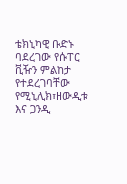ቴክኒካዊ ቡድኑ ባደረገው የሱፐር ቪዥን ምልከታ የተደረገባቸው የሚኒሊክ፣ዘውዲቱ እና ጋንዲ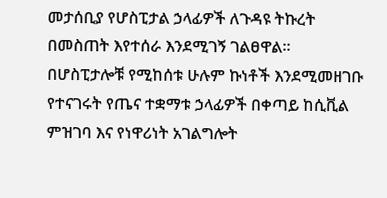መታሰቢያ የሆስፒታል ኃላፊዎች ለጉዳዩ ትኩረት በመስጠት እየተሰራ እንደሚገኝ ገልፀዋል፡፡በሆስፒታሎቹ የሚከሰቱ ሁሉም ኩነቶች እንደሚመዘገቡ የተናገሩት የጤና ተቋማቱ ኃላፊዎች በቀጣይ ከሲቪል ምዝገባ እና የነዋሪነት አገልግሎት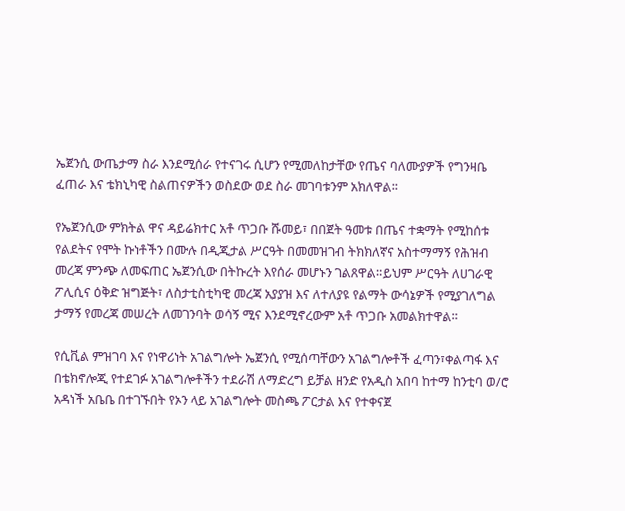ኤጀንሲ ውጤታማ ስራ እንደሚሰራ የተናገሩ ሲሆን የሚመለከታቸው የጤና ባለሙያዎች የግንዛቤ ፈጠራ እና ቴክኒካዊ ስልጠናዎችን ወስደው ወደ ስራ መገባቱንም አክለዋል፡፡

የኤጀንሲው ምክትል ዋና ዳይሬክተር አቶ ጥጋቡ ሹመይ፣ በበጀት ዓመቱ በጤና ተቋማት የሚከሰቱ የልደትና የሞት ኩነቶችን በሙሉ በዲጂታል ሥርዓት በመመዝገብ ትክክለኛና አስተማማኝ የሕዝብ መረጃ ምንጭ ለመፍጠር ኤጀንሲው በትኩረት እየሰራ መሆኑን ገልጸዋል።ይህም ሥርዓት ለሀገራዊ ፖሊሲና ዕቅድ ዝግጅት፣ ለስታቲስቲካዊ መረጃ አያያዝ እና ለተለያዩ የልማት ውሳኔዎች የሚያገለግል ታማኝ የመረጃ መሠረት ለመገንባት ወሳኝ ሚና እንደሚኖረውም አቶ ጥጋቡ አመልክተዋል።

የሲቪል ምዝገባ እና የነዋሪነት አገልግሎት ኤጀንሲ የሚሰጣቸውን አገልግሎቶች ፈጣን፣ቀልጣፋ እና በቴክኖሎጂ የተደገፉ አገልግሎቶችን ተደራሽ ለማድረግ ይቻል ዘንድ የአዲስ አበባ ከተማ ከንቲባ ወ/ሮ አዳነች አቤቤ በተገኙበት የኦን ላይ አገልግሎት መስጫ ፖርታል እና የተቀናጀ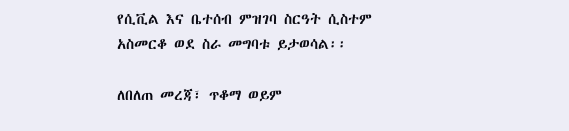የሲቪል እና ቤተሰብ ምዝገባ ስርዓት ሲስተም አስመርቆ ወደ ስራ መግባቱ ይታወሳል፡፡

ለበለጠ መረጃ፣ ጥቆማ ወይም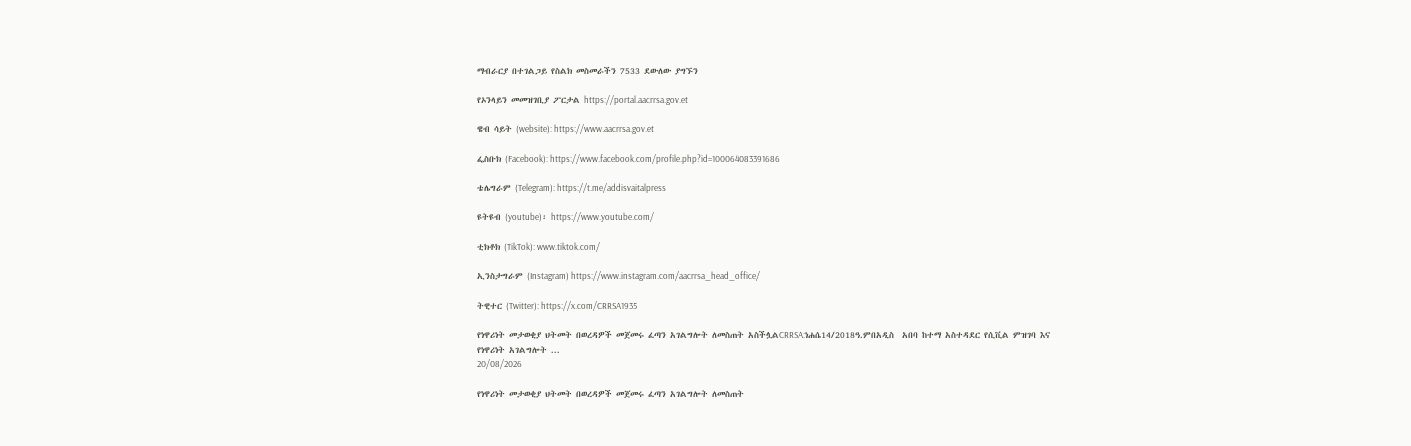ማብራርያ በተገልጋይ የስልክ መስመራችን 7533 ደውለው ያግኙን

የኦንላይን መመዝገቢያ ፖርታል https://portal.aacrrsa.gov.et

ዌብ ሳይት (website): https://www.aacrrsa.gov.et

ፌስቡክ (Facebook): https://www.facebook.com/profile.php?id=100064083391686

ቴሌግራም (Telegram): https://t.me/addisvaitalpress

ዩትዩብ (youtube)፡ https://www.youtube.com/

ቲክቶክ (TikTok): www.tiktok.com/

ኢንስታግራም (Instagram) https://www.instagram.com/aacrrsa_head_office/

ትዊተር (Twitter): https://x.com/CRRSA1935

የነዋሪነት መታወቂያ ህትመት በወረዳዎች መጀመሩ ፈጣን አገልግሎት ለመስጠት አስችሏልCRRSA:ነሐሴ14/2018ዓ.ምበአዲስ  አበባ ከተማ አስተዳደር የሲቪል ምዝገባ እና የነዋሪነት አገልግሎት ...
20/08/2026

የነዋሪነት መታወቂያ ህትመት በወረዳዎች መጀመሩ ፈጣን አገልግሎት ለመስጠት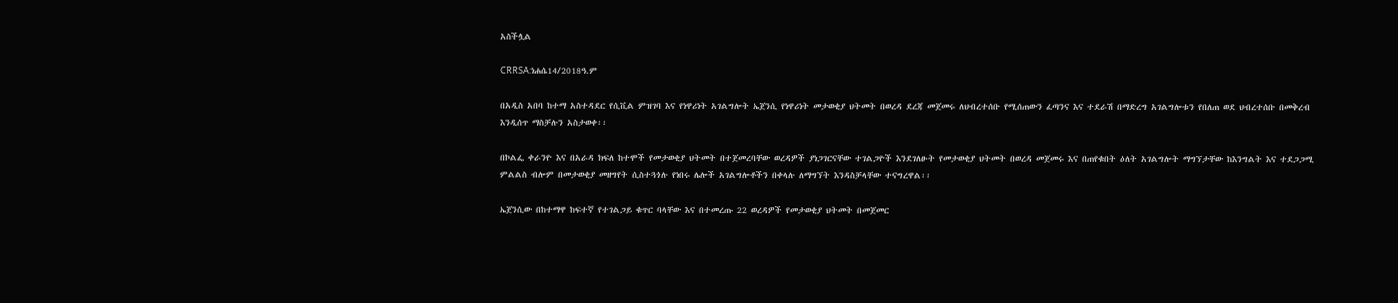አስችሏል

CRRSA:ነሐሴ14/2018ዓ.ም

በአዲስ አበባ ከተማ አስተዳደር የሲቪል ምዝገባ እና የነዋሪነት አገልግሎት ኤጀንሲ የነዋሪነት መታወቂያ ህትመት በወረዳ ደረጃ መጀመሩ ለህብረተሰቡ የሚሰጠውን ፈጣንና እና ተደራሽ በማድረግ አገልግሎቱን የበለጠ ወደ ህብረተሰቡ በመቅረብ እንዲሰጥ ማስቻሉን አስታወቀ፡፡

በኮልፌ ቀራንዮ እና በአራዳ ክፍለ ከተሞች የመታወቂያ ህትመት በተጀመረባቸው ወረዳዎች ያነጋገርናቸው ተገልጋዮች እንደገለፁት የመታወቂያ ህትመት በወረዳ መጀመሩ እና በጠየቁበት ዕለት አገልግሎት ማግኘታቸው ከእንግልት እና ተደጋጋሚ ምልልስ ብሎም በመታወቂያ መዘግየት ሲስተጓጎሉ የነበሩ ሌሎች አገልግሎቶችን በቀላሉ ለማግኘት እንዳስቻላቸው ተናግረዋል፡፡

ኤጀንሲው በከተማዋ ከፍተኛ የተገልጋይ ቁጥር ባላቸው እና በተመረጡ 22 ወረዳዎች የመታወቂያ ህትመት በመጀመር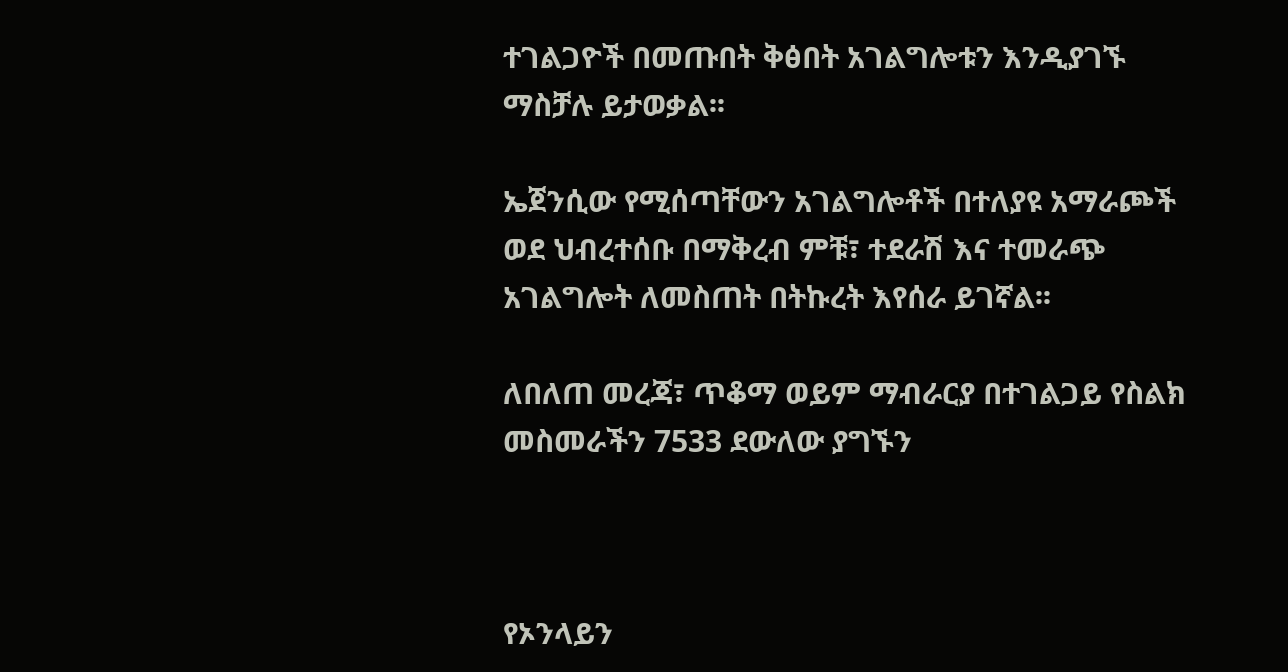ተገልጋዮች በመጡበት ቅፅበት አገልግሎቱን እንዲያገኙ ማስቻሉ ይታወቃል፡፡

ኤጀንሲው የሚሰጣቸውን አገልግሎቶች በተለያዩ አማራጮች ወደ ህብረተሰቡ በማቅረብ ምቹ፣ ተደራሽ እና ተመራጭ አገልግሎት ለመስጠት በትኩረት እየሰራ ይገኛል፡፡

ለበለጠ መረጃ፣ ጥቆማ ወይም ማብራርያ በተገልጋይ የስልክ መስመራችን 7533 ደውለው ያግኙን



የኦንላይን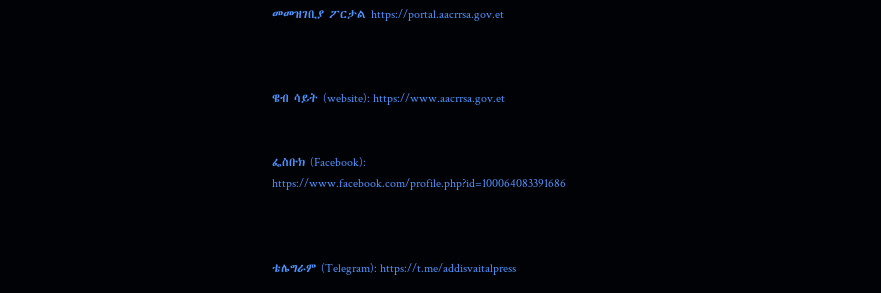መመዝገቢያ ፖርታል https://portal.aacrrsa.gov.et



ዌብ ሳይት (website): https://www.aacrrsa.gov.et


ፌስቡክ (Facebook): https://www.facebook.com/profile.php?id=100064083391686



ቴሌግራም (Telegram): https://t.me/addisvaitalpress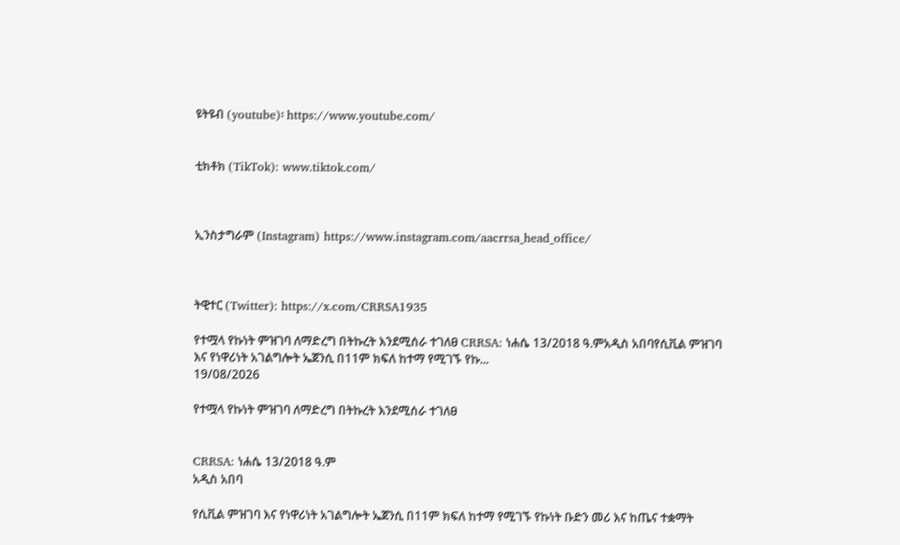ዩትዩብ (youtube)፡ https://www.youtube.com/


ቲክቶክ (TikTok): www.tiktok.com/



ኢንስታግራም (Instagram) https://www.instagram.com/aacrrsa_head_office/



ትዊተር (Twitter): https://x.com/CRRSA1935

የተሟላ የኩነት ምዝገባ ለማድረግ በትኩረት እንደሚሰራ ተገለፀ CRRSA: ነሐሴ 13/2018 ዓ.ምአዲስ አበባየሲቪል ምዝገባ እና የነዋሪነት አገልግሎት ኤጀንሲ በ11ም ክፍለ ከተማ የሚገኙ የኩ...
19/08/2026

የተሟላ የኩነት ምዝገባ ለማድረግ በትኩረት እንደሚሰራ ተገለፀ


CRRSA: ነሐሴ 13/2018 ዓ.ም
አዲስ አበባ

የሲቪል ምዝገባ እና የነዋሪነት አገልግሎት ኤጀንሲ በ11ም ክፍለ ከተማ የሚገኙ የኩነት ቡድን መሪ እና ከጤና ተቋማት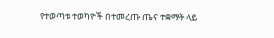የተወጣቱ ተወካዮች በተመረጡ ጤና ተቋማት ላይ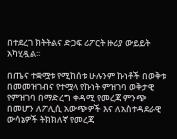በተደረገ ክትትልና ድጋፍ ሪፖርት ዙሪያ ውይይት አካሂዷል፡፡

በጤና ተቋሟቱ የሚከሰቱ ሁሉንም ኩነቶች በወቅቱ በመመዝገብና የተሟላ የኩነት ምዝገባ ወቅታዊ የምዝገባ በማድረግ ቀዳሚ የመረጃ ምንጭ በመሆን ለፖሊሲ አውጭዎች እና ለአስተዳደራዊ ውሳኔዎች ትክክለኛ የመረጃ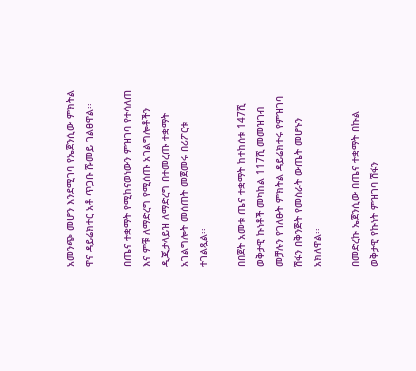አመንጭ መሆን እንደሚገባ የኤጀንሲው ምክትል ዋና ዳይሬክተር አቶ ጥጋቡ ሹመይ ገልፀዋል፡፡

በጤና ተቋማት የሚከናወነውን ምዝገባ የተሳለጠ እና ምቹ ለማድረግ የሚሰጡ አገልግሎቶችን ዲጂታላይዝ ለማድረግ በተመረጡ ተቋማት አገልግሎት መሰጠት መጀመሩ በሪፖርቱ ተገልጿል፡፡

በበጀት አመቱ ጤና ተቋማት ከተከሰቱ 147ሺ ወቅታዊ ኩነቶች መካከል 117ሺ መመዝገብ መቻሉን የገለፁት ምክትል ዳይሬክተሩ የምዝገባ ሽፋን በቅንጅት የመስራት ውጤት መሆኑን አክለዋል፡፡

በመድረኩ ኤጀንሲው በጤና ተቋማት በኩል ወቅታዊ የኩነት ምዝገባ ሽፋን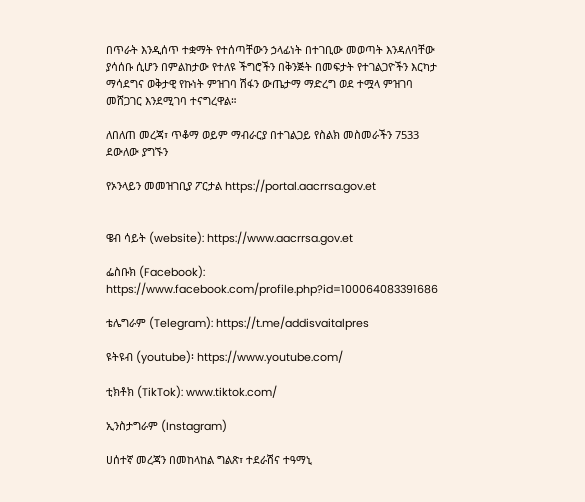በጥራት እንዲሰጥ ተቋማት የተሰጣቸውን ኃላፊነት በተገቢው መወጣት እንዳለባቸው ያሳሰቡ ሲሆን በምልከታው የተለዩ ችግሮችን በቅንጅት በመፍታት የተገልጋዮችን እርካታ ማሳደግና ወቅታዊ የኩነት ምዝገባ ሽፋን ውጤታማ ማድረግ ወደ ተሟላ ምዝገባ መሸጋገር እንደሚገባ ተናግረዋል።

ለበለጠ መረጃ፣ ጥቆማ ወይም ማብራርያ በተገልጋይ የስልክ መስመራችን 7533 ደውለው ያግኙን

የኦንላይን መመዝገቢያ ፖርታል https://portal.aacrrsa.gov.et


ዌብ ሳይት (website): https://www.aacrrsa.gov.et

ፌስቡክ (Facebook): https://www.facebook.com/profile.php?id=100064083391686

ቴሌግራም (Telegram): https://t.me/addisvaitalpres

ዩትዩብ (youtube)፡ https://www.youtube.com/

ቲክቶክ (TikTok): www.tiktok.com/

ኢንስታግራም (Instagram)

ሀሰተኛ መረጃን በመከላከል ግልጽ፣ ተደራሽና ተዓማኒ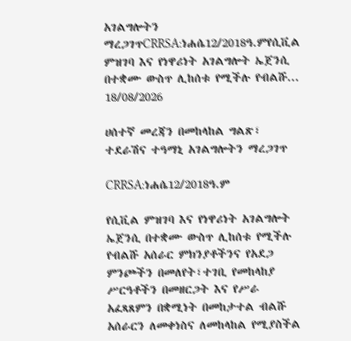አገልግሎትን ማረጋገጥCRRSA:ነሐሴ12/2018ዓ.ምየሲቪል ምዝገባ እና የነዋሪነት አገልግሎት ኤጀንሲ በተቋሙ ውስጥ ሊከሰቱ የሚችሉ የብልሹ...
18/08/2026

ሀሰተኛ መረጃን በመከላከል ግልጽ፣ ተደራሽና ተዓማኒ አገልግሎትን ማረጋገጥ

CRRSA:ነሐሴ12/2018ዓ.ም

የሲቪል ምዝገባ እና የነዋሪነት አገልግሎት ኤጀንሲ በተቋሙ ውስጥ ሊከሰቱ የሚችሉ የብልሹ አሰራር ምክንያቶችንና የአደጋ ምንጮችን በመለየት፣ተገቢ የመከላከያ ሥርዓቶችን በመዘርጋት እና የሥራ አፈጻጸምን በቋሚነት በመከታተል ብልሹ አሰራርን ለመቀነስና ለመከላከል የሚያስችል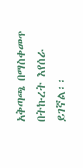አቅጣጫ በማስቀመጥ በትኩረት እየሰራ ይገኛል፡፡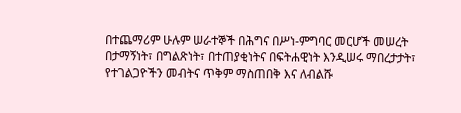በተጨማሪም ሁሉም ሠራተኞች በሕግና በሥነ-ምግባር መርሆች መሠረት በታማኝነት፣ በግልጽነት፣ በተጠያቂነትና በፍትሐዊነት እንዲሠሩ ማበረታታት፣ የተገልጋዮችን መብትና ጥቅም ማስጠበቅ እና ለብልሹ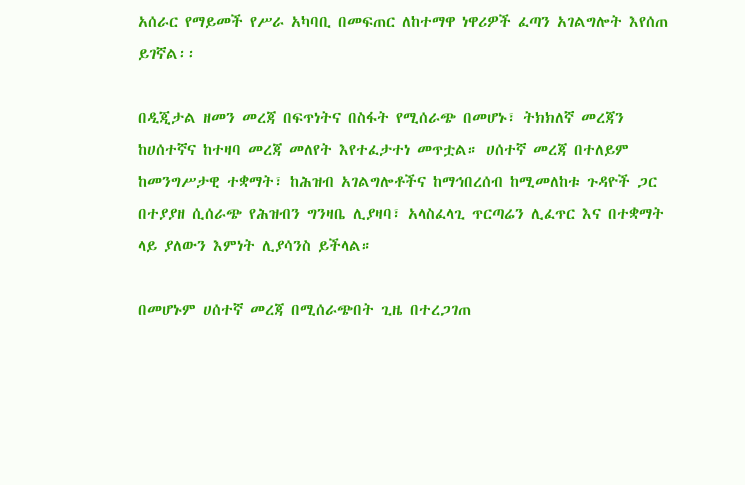አሰራር የማይመች የሥራ አካባቢ በመፍጠር ለከተማዋ ነዋሪዎች ፈጣን አገልግሎት እየሰጠ ይገኛል፡፡

በዲጂታል ዘመን መረጃ በፍጥነትና በስፋት የሚሰራጭ በመሆኑ፣ ትክክለኛ መረጃን ከሀሰተኛና ከተዛባ መረጃ መለየት እየተፈታተነ መጥቷል። ሀሰተኛ መረጃ በተለይም ከመንግሥታዊ ተቋማት፣ ከሕዝብ አገልግሎቶችና ከማኅበረሰብ ከሚመለከቱ ጉዳዮች ጋር በተያያዘ ሲሰራጭ የሕዝብን ግንዛቤ ሊያዛባ፣ አላስፈላጊ ጥርጣሬን ሊፈጥር እና በተቋማት ላይ ያለውን እምነት ሊያሳንስ ይችላል።

በመሆኑም ሀሰተኛ መረጃ በሚሰራጭበት ጊዜ በተረጋገጠ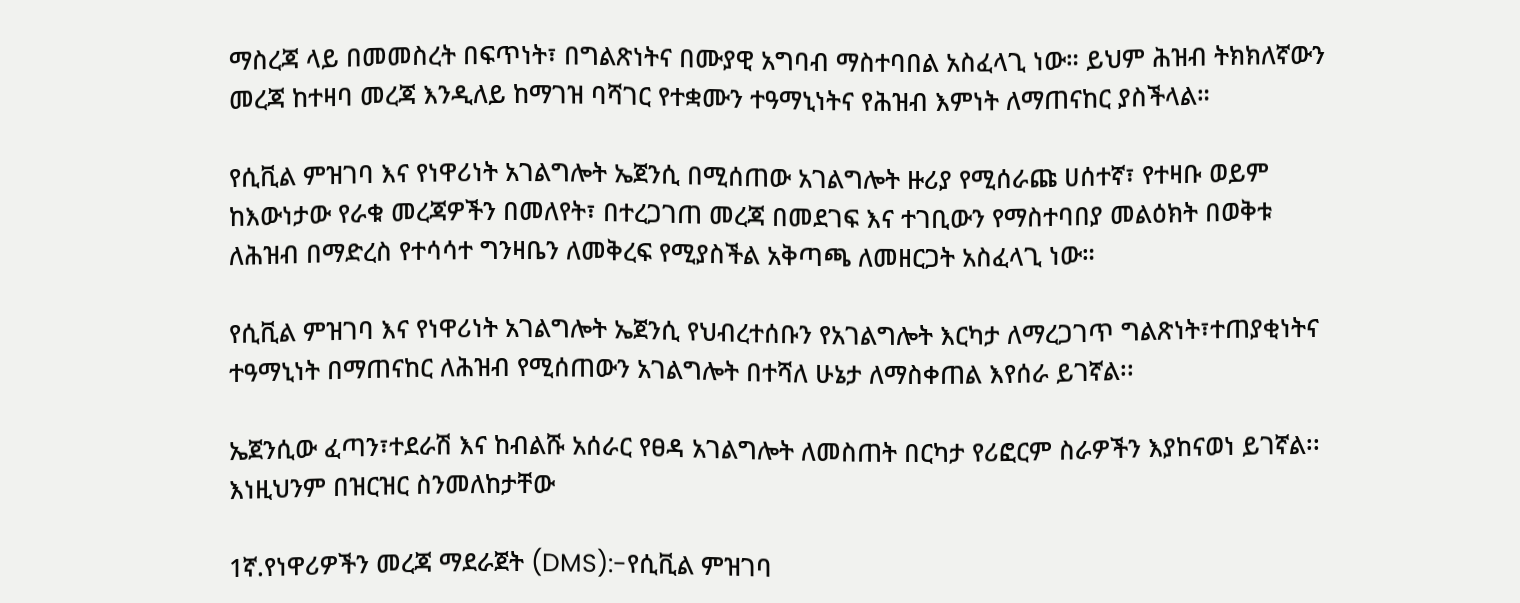ማስረጃ ላይ በመመስረት በፍጥነት፣ በግልጽነትና በሙያዊ አግባብ ማስተባበል አስፈላጊ ነው። ይህም ሕዝብ ትክክለኛውን መረጃ ከተዛባ መረጃ እንዲለይ ከማገዝ ባሻገር የተቋሙን ተዓማኒነትና የሕዝብ እምነት ለማጠናከር ያስችላል።

የሲቪል ምዝገባ እና የነዋሪነት አገልግሎት ኤጀንሲ በሚሰጠው አገልግሎት ዙሪያ የሚሰራጩ ሀሰተኛ፣ የተዛቡ ወይም ከእውነታው የራቁ መረጃዎችን በመለየት፣ በተረጋገጠ መረጃ በመደገፍ እና ተገቢውን የማስተባበያ መልዕክት በወቅቱ ለሕዝብ በማድረስ የተሳሳተ ግንዛቤን ለመቅረፍ የሚያስችል አቅጣጫ ለመዘርጋት አስፈላጊ ነው።

የሲቪል ምዝገባ እና የነዋሪነት አገልግሎት ኤጀንሲ የህብረተሰቡን የአገልግሎት እርካታ ለማረጋገጥ ግልጽነት፣ተጠያቂነትና ተዓማኒነት በማጠናከር ለሕዝብ የሚሰጠውን አገልግሎት በተሻለ ሁኔታ ለማስቀጠል እየሰራ ይገኛል፡፡

ኤጀንሲው ፈጣን፣ተደራሽ እና ከብልሹ አሰራር የፀዳ አገልግሎት ለመስጠት በርካታ የሪፎርም ስራዎችን እያከናወነ ይገኛል፡፡ እነዚህንም በዝርዝር ስንመለከታቸው

1ኛ.የነዋሪዎችን መረጃ ማደራጀት (DMS):-የሲቪል ምዝገባ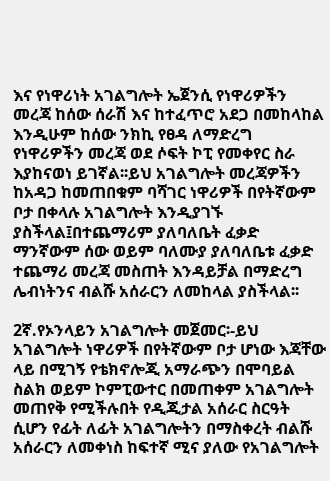እና የነዋሪነት አገልግሎት ኤጀንሲ የነዋሪዎችን መረጃ ከሰው ሰራሽ እና ከተፈጥሮ አደጋ በመከላከል እንዲሁም ከሰው ንክኪ የፀዳ ለማድረግ የነዋሪዎችን መረጃ ወደ ሶፍት ኮፒ የመቀየር ስራ እያከናወነ ይገኛል፡፡ይህ አገልግሎት መረጃዎችን ከአዳጋ ከመጠበቁም ባሻገር ነዋሪዎች በየትኛውም ቦታ በቀላሉ አገልግሎት እንዲያገኙ ያስችላል፤በተጨማሪም ያለባለቤት ፈቃድ ማንኛውም ሰው ወይም ባለሙያ ያለባለቤቱ ፈቃድ ተጨማሪ መረጃ መስጠት እንዳይቻል በማድረግ ሌብነትንና ብልሹ አሰራርን ለመከላል ያስችላል፡፡

2ኛ.የኦንላይን አገልግሎት መጀመር፡-ይህ አገልግሎት ነዋሪዎች በየትኛውም ቦታ ሆነው እጃቸው ላይ በሚገኝ የቴክኖሎጂ አማራጭን በሞባይል ስልክ ወይም ኮምፒውተር በመጠቀም አገልግሎት መጠየቅ የሚችሉበት የዲጂታል አሰራር ስርዓት ሲሆን የፊት ለፊት አገልግሎትን በማስቀረት ብልሹ አሰራርን ለመቀነስ ከፍተኛ ሚና ያለው የአገልግሎት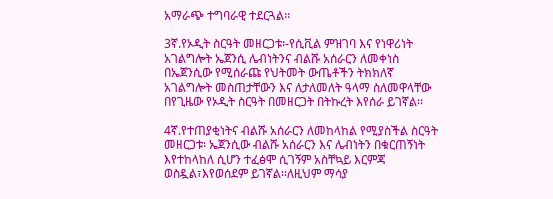አማራጭ ተግባራዊ ተደርጓል፡፡

3ኛ.የኦዲት ስርዓት መዘርጋቱ፡-የሲቪል ምዝገባ እና የነዋሪነት አገልግሎት ኤጀንሲ ሌብነትንና ብልሹ አሰራርን ለመቀነስ በኤጀንሲው የሚሰራጩ የህትመት ውጤቶችን ትክክለኛ አገልግሎት መስጠታቸውን እና ለታለመለት ዓላማ ስለመዋላቸው በየጊዜው የኦዲት ስርዓት በመዘርጋት በትኩረት እየሰራ ይገኛል፡፡

4ኛ.የተጠያቂነትና ብልሹ አሰራርን ለመከላከል የሚያስችል ስርዓት መዘርጋቱ፡ ኤጀንሲው ብልሹ አሰራርን እና ሌብነትን በቁርጠኝነት እየተከላከለ ሲሆን ተፈፅሞ ሲገኝም አስቸኳይ እርምጃ ወስዷል፣እየወሰደም ይገኛል፡፡ለዚህም ማሳያ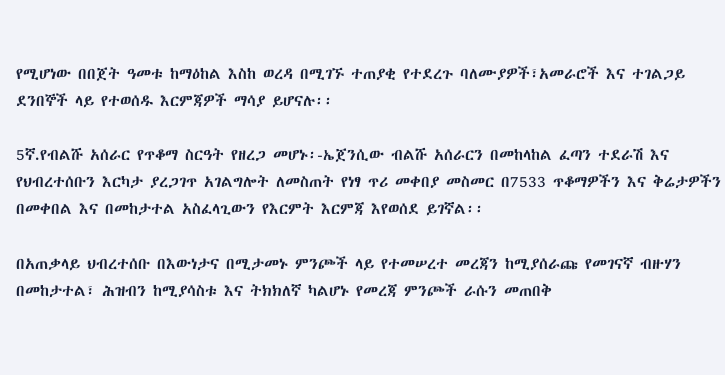የሚሆነው በበጀት ዓመቱ ከማዕከል እስከ ወረዳ በሚገኙ ተጠያቂ የተደረጉ ባለሙያዎች፣አመራሮች እና ተገልጋይ ደንበኞች ላይ የተወሰዱ እርምጃዎች ማሳያ ይሆናሉ፡፡

5ኛ.የብልሹ አሰራር የጥቆማ ስርዓት የዘረጋ መሆኑ፡-ኤጀንሲው ብልሹ አሰራርን በመከላከል ፈጣን ተደራሽ እና የህብረተሰቡን እርካታ ያረጋገጥ አገልግሎት ለመስጠት የነፃ ጥሪ መቀበያ መስመር በ7533 ጥቆማዎችን እና ቅሬታዎችን በመቀበል እና በመከታተል አስፈላጊውን የእርምት እርምጃ እየወሰደ ይገኛል፡፡

በአጠቃላይ ህብረተሰቡ በእውነታና በሚታመኑ ምንጮች ላይ የተመሠረተ መረጃን ከሚያሰራጩ የመገናኛ ብዙሃን በመከታተል፣ ሕዝብን ከሚያሳስቱ እና ትክክለኛ ካልሆኑ የመረጃ ምንጮች ራሱን መጠበቅ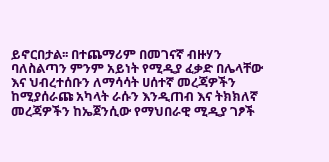ይኖርበታል፡፡ በተጨማሪም በመገናኛ ብዙሃን ባለስልጣን ምንም አይነት የሚዲያ ፈቃድ በሌላቸው እና ህብረተሰቡን ለማሳሳት ሀሰተኛ መረጃዎችን ከሚያሰራጩ አካላት ራሱን እንዲጠብ እና ትክክለኛ መረጃዎችን ከኤጀንሲው የማህበራዊ ሚዲያ ገፆች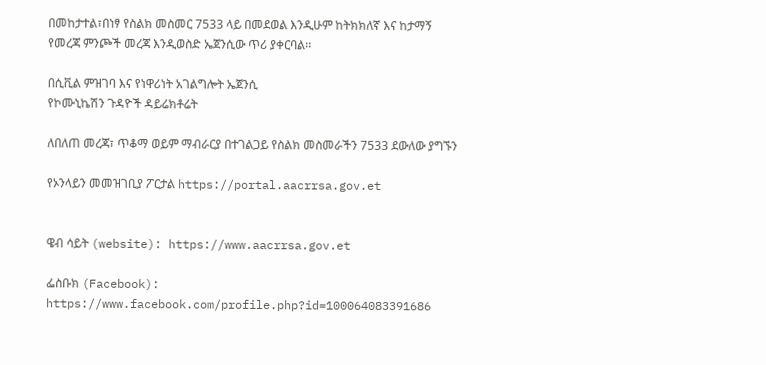በመከታተል፣በነፃ የስልክ መስመር 7533 ላይ በመደወል እንዲሁም ከትክክለኛ እና ከታማኝ የመረጃ ምንጮች መረጃ እንዲወስድ ኤጀንሲው ጥሪ ያቀርባል፡፡

በሲቪል ምዝገባ እና የነዋሪነት አገልግሎት ኤጀንሲ
የኮሙኒኬሽን ጉዳዮች ዳይሬክቶሬት

ለበለጠ መረጃ፣ ጥቆማ ወይም ማብራርያ በተገልጋይ የስልክ መስመራችን 7533 ደውለው ያግኙን

የኦንላይን መመዝገቢያ ፖርታል https://portal.aacrrsa.gov.et


ዌብ ሳይት (website): https://www.aacrrsa.gov.et

ፌስቡክ (Facebook): https://www.facebook.com/profile.php?id=100064083391686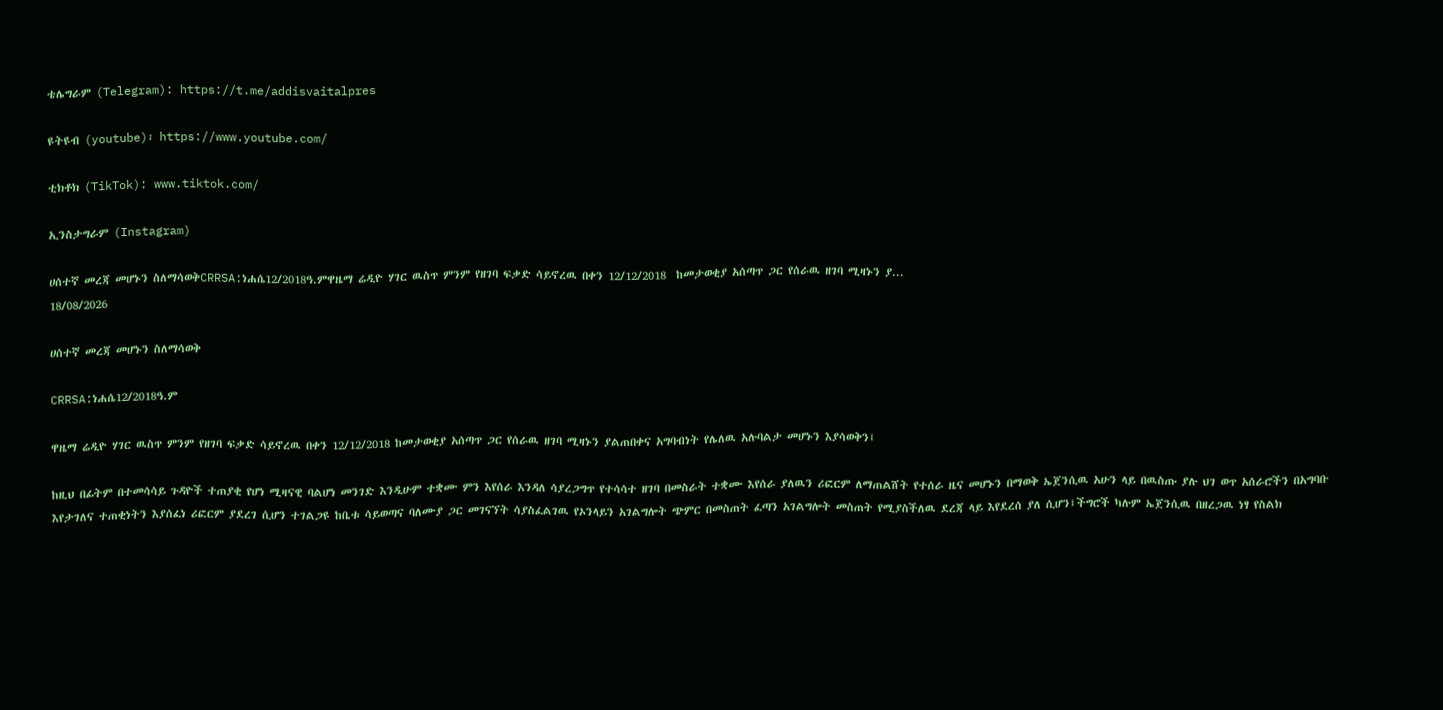ቴሌግራም (Telegram): https://t.me/addisvaitalpres

ዩትዩብ (youtube)፡ https://www.youtube.com/

ቲክቶክ (TikTok): www.tiktok.com/

ኢንስታግራም (Instagram)

ሀሰተኛ መረጃ መሆኑን ስለማሳወቅCRRSA:ነሐሴ12/2018ዓ.ምዋዜማ ሬዲዮ ሃገር ዉስጥ ምንም የዘገባ ፍቃድ ሳይኖረዉ በቀን 12/12/2018  ከመታወቂያ አሰጣጥ ጋር የሰራዉ ዘገባ ሚዛኑን ያ...
18/08/2026

ሀሰተኛ መረጃ መሆኑን ስለማሳወቅ

CRRSA:ነሐሴ12/2018ዓ.ም

ዋዜማ ሬዲዮ ሃገር ዉስጥ ምንም የዘገባ ፍቃድ ሳይኖረዉ በቀን 12/12/2018 ከመታወቂያ አሰጣጥ ጋር የሰራዉ ዘገባ ሚዛኑን ያልጠበቀና አግባብነት የሌለዉ አሉባልታ መሆኑን እያሳወቅን፤

ከዚህ በፊትም በተመሳሳይ ጉዳዮች ተጠያቂ የሆነ ሚዛናዊ ባልሆነ መንገድ እንዲሁም ተቋሙ ምን እየሰራ እንዳለ ሳያረጋግጥ የተሳሳተ ዘገባ በመስራት ተቋሙ እየሰራ ያለዉን ሪፎርም ለማጠልሸት የተሰራ ዜና መሆኑን በማወቅ ኤጀንሲዉ አሁን ላይ በዉስጡ ያሉ ህገ ወጥ አሰራሮችን በአግባቡ እየታገለና ተጠቂነትን እያሰፈነ ሪፎርም ያደረገ ሲሆን ተገልጋዩ ከቤቱ ሳይወጣና ባለሙያ ጋር መገናኘት ሳያስፈልገዉ የኦንላይን አገልግሎት ጭምር በመስጠት ፈጣን አገልግሎት መስጠት የሚያስችለዉ ደረጃ ላይ እየደረሰ ያለ ሲሆን፤ችግሮች ካሉም ኤጀንሲዉ በዘረጋዉ ነፃ የስልክ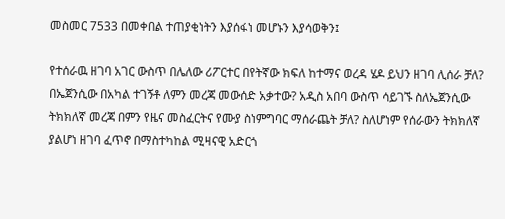መስመር 7533 በመቀበል ተጠያቂነትን እያሰፋነ መሆኑን እያሳወቅን፤

የተሰራዉ ዘገባ አገር ውስጥ በሌለው ሪፖርተር በየትኛው ክፍለ ከተማና ወረዳ ሄዶ ይህን ዘገባ ሊሰራ ቻለ? በኤጀንሲው በአካል ተገኝቶ ለምን መረጃ መውሰድ አቃተው? አዲስ አበባ ውስጥ ሳይገኙ ስለኤጀንሲው ትክክለኛ መረጃ በምን የዜና መስፈርትና የሙያ ስነምግባር ማሰራጨት ቻለ? ስለሆነም የሰራውን ትክክለኛ ያልሆነ ዘገባ ፈጥኖ በማስተካከል ሚዛናዊ አድርጎ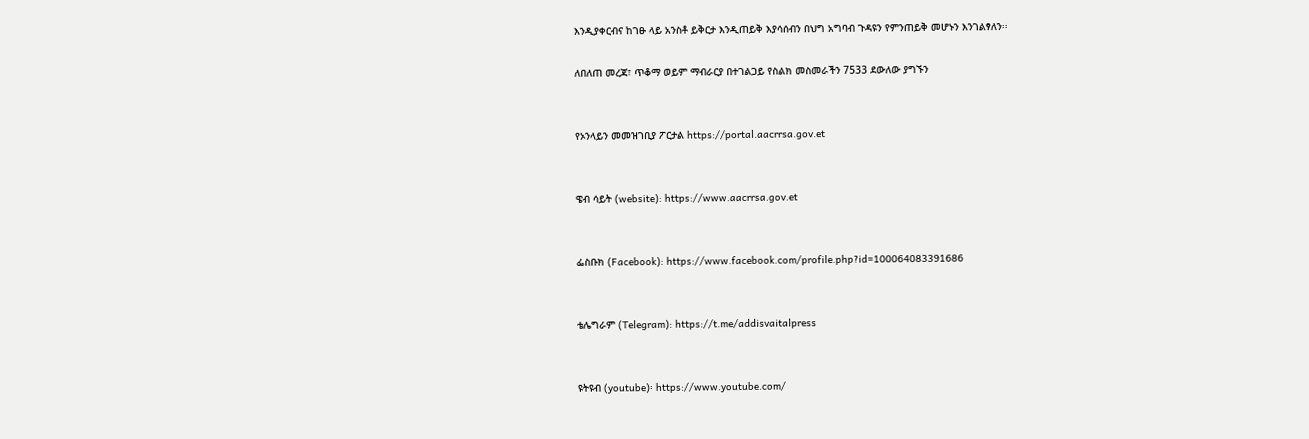እንዲያቀርብና ከገፁ ላይ አንስቶ ይቅርታ እንዲጠይቅ እያሳሰብን በህግ አግባብ ጉዳዩን የምንጠይቅ መሆኑን እንገልፃለን፡፡

ለበለጠ መረጃ፣ ጥቆማ ወይም ማብራርያ በተገልጋይ የስልክ መስመራችን 7533 ደውለው ያግኙን


የኦንላይን መመዝገቢያ ፖርታል https://portal.aacrrsa.gov.et


ዌብ ሳይት (website): https://www.aacrrsa.gov.et


ፌስቡክ (Facebook): https://www.facebook.com/profile.php?id=100064083391686


ቴሌግራም (Telegram): https://t.me/addisvaitalpress


ዩትዩብ (youtube)፡ https://www.youtube.com/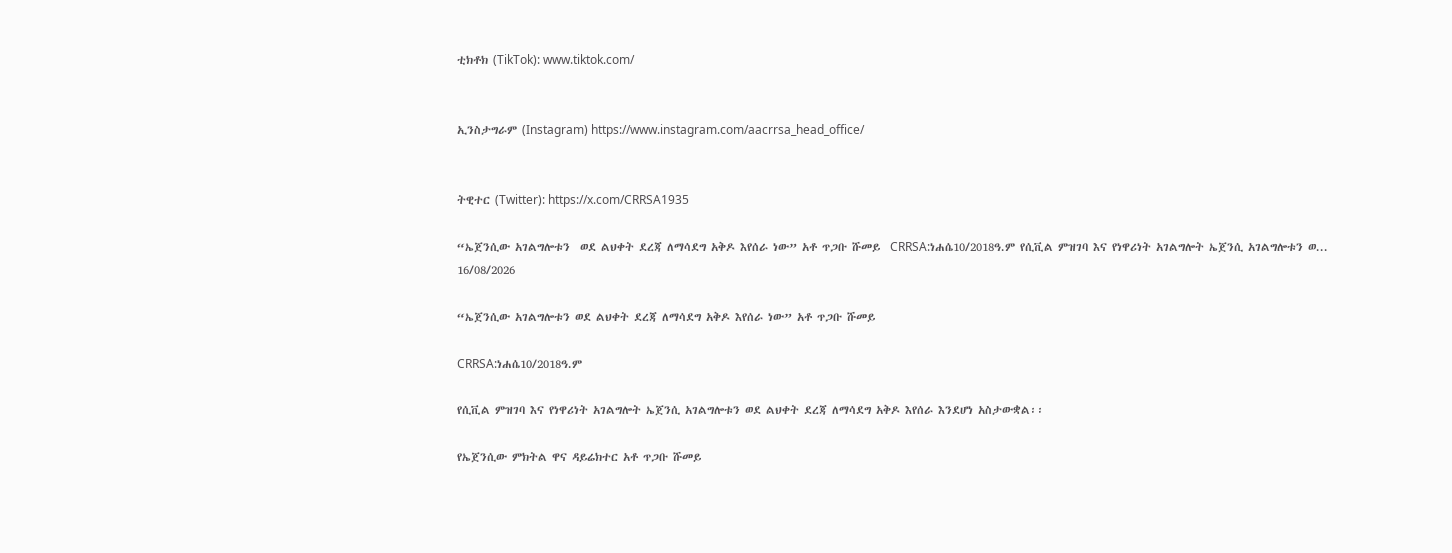ቲክቶክ (TikTok): www.tiktok.com/


ኢንስታግራም (Instagram) https://www.instagram.com/aacrrsa_head_office/


ትዊተር (Twitter): https://x.com/CRRSA1935

“ኤጀንሲው አገልግሎቱን  ወደ ልህቀት ደረጃ ለማሳደግ አቅዶ እየሰራ ነው” አቶ ጥጋቡ ሹመይ  CRRSA:ነሐሴ10/2018ዓ.ም የሲቪል ምዝገባ እና የነዋሪነት አገልግሎት ኤጀንሲ አገልግሎቱን ወ...
16/08/2026

“ኤጀንሲው አገልግሎቱን ወደ ልህቀት ደረጃ ለማሳደግ አቅዶ እየሰራ ነው” አቶ ጥጋቡ ሹመይ

CRRSA:ነሐሴ10/2018ዓ.ም

የሲቪል ምዝገባ እና የነዋሪነት አገልግሎት ኤጀንሲ አገልግሎቱን ወደ ልህቀት ደረጃ ለማሳደግ አቅዶ እየሰራ እንደሆነ አስታውቋል፡፡

የኤጀንሲው ምክትል ዋና ዳይሬክተር አቶ ጥጋቡ ሹመይ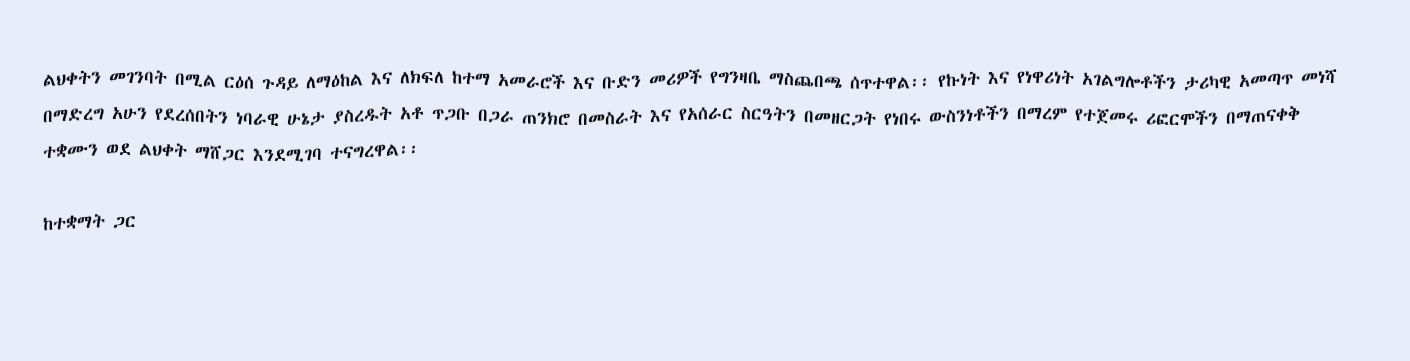ልህቀትን መገንባት በሚል ርዕሰ ጉዳይ ለማዕከል እና ለክፍለ ከተማ አመራሮች እና ቡድን መሪዎች የግንዛቤ ማስጨበጫ ሰጥተዋል፡፡ የኩነት እና የነዋሪነት አገልግሎቶችን ታሪካዊ አመጣጥ መነሻ በማድረግ አሁን የደረሰበትን ነባራዊ ሁኔታ ያስረዱት አቶ ጥጋቡ በጋራ ጠንክሮ በመስራት እና የአሰራር ስርዓትን በመዘርጋት የነበሩ ውስንነቶችን በማረም የተጀመሩ ሪፎርሞችን በማጠናቀቅ ተቋሙን ወደ ልህቀት ማሸጋር እንደሚገባ ተናግረዋል፡፡

ከተቋማት ጋር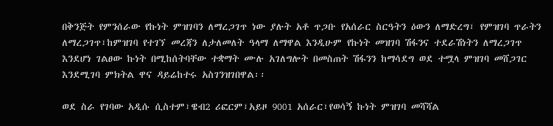በቅንጅት የምንሰራው የኩነት ምዝገባን ለማረጋገጥ ነው ያሉት አቶ ጥጋቡ የአሰራር ስርዓትን ዕውን ለማድረግ፣ የምዝገባ ጥራትን ለማረጋገጥ፣ከምዝገባ የተገኘ መረጃን ለታለመለት ዓላማ ለማዋል እንዲሁም የኩነት መዝገባ ሽፋንና ተደራሽነትን ለማረጋገጥ እንደሆነ ገልፀው ኩነት በሚከሰትባቸው ተቋማት ሙሉ አገለግሎት በመስጠት ሽፋንን ከማሳደግ ወደ ተሟላ ምዝገባ መሸጋገር እንደሚገባ ምክትል ዋና ዳይሬከተሩ አስገንዝገበዋል፡፡

ወደ ስራ የገባው አዲሱ ሲስተም፣ዌብ2 ሪፎርም፣አይዞ 9001 አሰራር፣የወሳኝ ኩነት ምዝገባ መሻሻል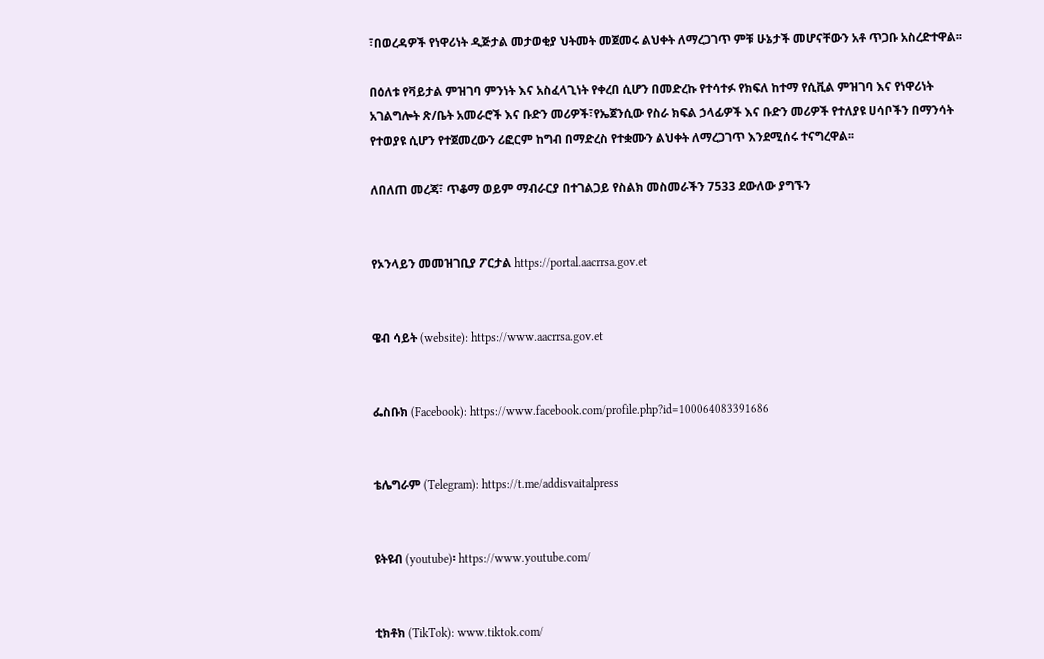፣በወረዳዎች የነዋሪነት ዲጅታል መታወቂያ ህትመት መጀመሩ ልህቀት ለማረጋገጥ ምቹ ሁኔታች መሆናቸውን አቶ ጥጋቡ አስረድተዋል፡፡

በዕለቱ የቫይታል ምዝገባ ምንነት እና አስፈላጊነት የቀረበ ሲሆን በመድረኩ የተሳተፉ የክፍለ ከተማ የሲቪል ምዝገባ እና የነዋሪነት አገልግሎት ጽ/ቤት አመራሮች እና ቡድን መሪዎች፣የኤጀንሲው የስራ ክፍል ኃላፊዎች እና ቡድን መሪዎች የተለያዩ ሀሳቦችን በማንሳት የተወያዩ ሲሆን የተጀመረውን ሪፎርም ከግብ በማድረስ የተቋሙን ልህቀት ለማረጋገጥ እንደሚሰሩ ተናግረዋል፡፡

ለበለጠ መረጃ፣ ጥቆማ ወይም ማብራርያ በተገልጋይ የስልክ መስመራችን 7533 ደውለው ያግኙን


የኦንላይን መመዝገቢያ ፖርታል https://portal.aacrrsa.gov.et


ዌብ ሳይት (website): https://www.aacrrsa.gov.et


ፌስቡክ (Facebook): https://www.facebook.com/profile.php?id=100064083391686


ቴሌግራም (Telegram): https://t.me/addisvaitalpress


ዩትዩብ (youtube)፡ https://www.youtube.com/


ቲክቶክ (TikTok): www.tiktok.com/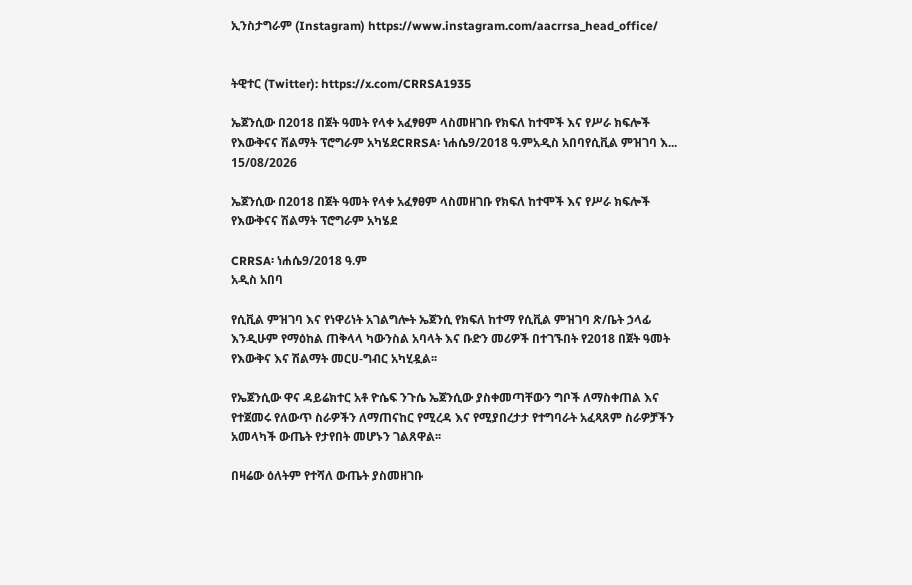ኢንስታግራም (Instagram) https://www.instagram.com/aacrrsa_head_office/


ትዊተር (Twitter): https://x.com/CRRSA1935

ኤጀንሲው በ2018 በጀት ዓመት የላቀ አፈፃፀም ላስመዘገቡ የክፍለ ከተሞች እና የሥራ ክፍሎች  የእውቅናና ሽልማት ፕሮግራም አካሄደCRRSA፡ ነሐሴ9/2018 ዓ.ምአዲስ አበባየሲቪል ምዝገባ እ...
15/08/2026

ኤጀንሲው በ2018 በጀት ዓመት የላቀ አፈፃፀም ላስመዘገቡ የክፍለ ከተሞች እና የሥራ ክፍሎች የእውቅናና ሽልማት ፕሮግራም አካሄደ

CRRSA፡ ነሐሴ9/2018 ዓ.ም
አዲስ አበባ

የሲቪል ምዝገባ እና የነዋሪነት አገልግሎት ኤጀንሲ የክፍለ ከተማ የሲቪል ምዝገባ ጽ/ቤት ኃላፊ እንዲሁም የማዕከል ጠቅላላ ካውንስል አባላት እና ቡድን መሪዎች በተገኙበት የ2018 በጀት ዓመት የእውቅና እና ሽልማት መርሀ-ግብር አካሂዷል፡፡

የኤጀንሲው ዋና ዳይሬክተር አቶ ዮሴፍ ንጉሴ ኤጀንሲው ያስቀመጣቸውን ግቦች ለማስቀጠል እና የተጀመሩ የለውጥ ስራዎችን ለማጠናከር የሚረዳ እና የሚያበረታታ የተግባራት አፈጻጸም ስራዎቻችን አመላካች ውጤት የታየበት መሆኑን ገልጸዋል፡፡

በዛሬው ዕለትም የተሻለ ውጤት ያስመዘገቡ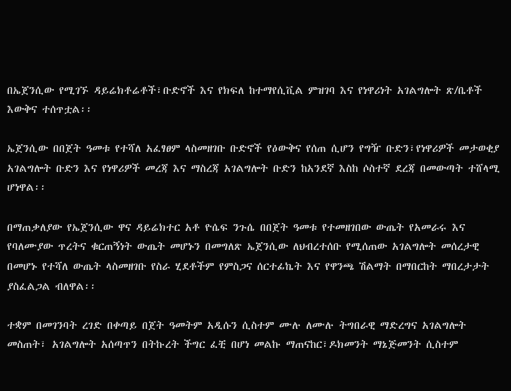በኤጀንሲው የሚገኙ ዳይሬክቶሬቶች፣ቡድኖች እና የክፍለ ከተማየሲቪል ምዝገባ እና የነዋሪነት አገልግሎት ጽ/ቤቶች እውቅና ተሰጥቷል፡፡

ኤጀንሲው በበጀት ዓመቱ የተሻለ አፈፃፀም ላስመዘገቡ ቡድኖች የዕውቅና የሰጠ ሲሆን የግዥ ቡድን፣የነዋሪዎች መታወቂያ አገልግሎት ቡድን እና የነዋሪዎች መረጃ እና ማስረጃ አገልግሎት ቡድን ከአንደኛ እስከ ሶስተኛ ደረጃ በመውጣት ተሸላሚ ሆነዋል፡፡

በማጠቃለያው የኤጀንሲው ዋና ዳይሬክተር አቶ ዮሴፍ ንጉሴ በበጀት ዓመቱ የተመዘገበው ውጤት የአመራሩ እና የባለሙያው ጥረትና ቁርጠኝነት ውጤት መሆኑን በመግለጽ ኤጀንሲው ለህብረተሰቡ የሚሰጠው አገልግሎት መሰረታዊ በመሆኑ የተሻለ ውጤት ላስመዘገቡ የስራ ሂደቶችም የምስጋና ሰርተፊኬት እና የዋንጫ ሽልማት በማበርከት ማበረታታት ያስፈልጋል ብለዋል፡፡

ተቋም በመገንባት ረገድ በቀጣይ በጀት ዓመትም አዲሱን ሲስተም ሙሉ ለሙሉ ትግበራዊ ማድረግና አገልግሎት መስጠት፣ አገልግሎት አሰጣጥን በትኩረት ችግር ፈቺ በሆነ መልኩ ማጠናከር፣ዶክመንት ማኔጅመንት ሲስተም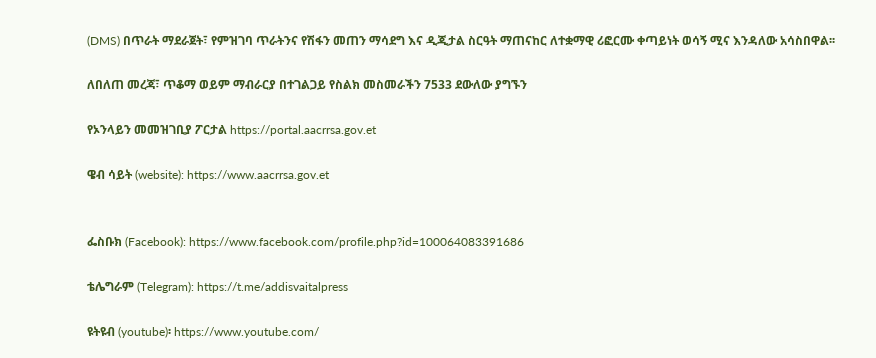(DMS) በጥራት ማደራጀት፣ የምዝገባ ጥራትንና የሽፋን መጠን ማሳደግ እና ዲጂታል ስርዓት ማጠናከር ለተቋማዊ ሪፎርሙ ቀጣይነት ወሳኝ ሚና እንዳለው አሳስበዋል፡፡

ለበለጠ መረጃ፣ ጥቆማ ወይም ማብራርያ በተገልጋይ የስልክ መስመራችን 7533 ደውለው ያግኙን

የኦንላይን መመዝገቢያ ፖርታል https://portal.aacrrsa.gov.et

ዌብ ሳይት (website): https://www.aacrrsa.gov.et


ፌስቡክ (Facebook): https://www.facebook.com/profile.php?id=100064083391686

ቴሌግራም (Telegram): https://t.me/addisvaitalpress

ዩትዩብ (youtube)፡ https://www.youtube.com/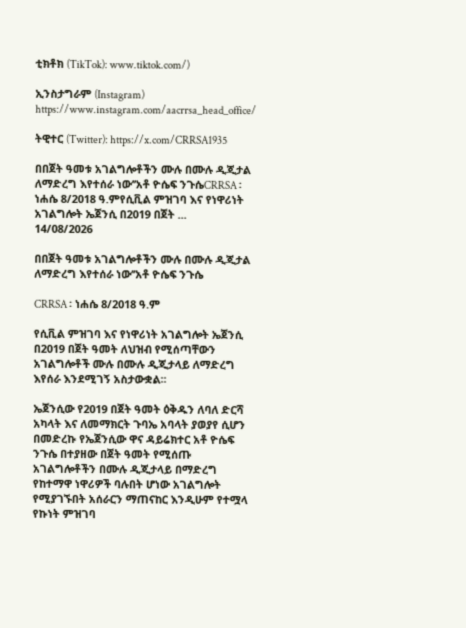ቲክቶክ (TikTok): www.tiktok.com/)

ኢንስታግራም (Instagram) https://www.instagram.com/aacrrsa_head_office/

ትዊተር (Twitter): https://x.com/CRRSA1935

በበጀት ዓመቱ አገልግሎቶችን ሙሉ በሙሉ ዲጂታል ለማድረግ እየተሰራ ነው’’አቶ ዮሴፍ ንጉሴCRRSA ፡ ነሐሴ 8/2018 ዓ.ምየሲቪል ምዝገባ እና የነዋሪነት አገልግሎት ኤጀንሲ በ2019 በጀት ...
14/08/2026

በበጀት ዓመቱ አገልግሎቶችን ሙሉ በሙሉ ዲጂታል ለማድረግ እየተሰራ ነው’’አቶ ዮሴፍ ንጉሴ

CRRSA ፡ ነሐሴ 8/2018 ዓ.ም

የሲቪል ምዝገባ እና የነዋሪነት አገልግሎት ኤጀንሲ በ2019 በጀት ዓመት ለህዝብ የሚሰጣቸውን አገልግሎቶች ሙሉ በሙሉ ዲጂታላይ ለማድረግ እየሰራ እንደሚገኝ አስታውቋል፡፡

ኤጀንሲው የ2019 በጀት ዓመት ዕቅዱን ለባለ ድርሻ አካላት እና ለመማክርት ጉባኤ አባላት ያወያየ ሲሆን በመድረኩ የኤጀንሲው ዋና ዳይሬክተር አቶ ዮሴፍ ንጉሴ በተያዘው በጀት ዓመት የሚሰጡ አገልግሎቶችን በሙሉ ዲጂታላይ በማድረግ የከተማዋ ነዋሪዎች ባሉበት ሆነው አገልግሎት የሚያገኙበት አሰራርን ማጠናከር እንዲሁም የተሟላ የኩነት ምዝገባ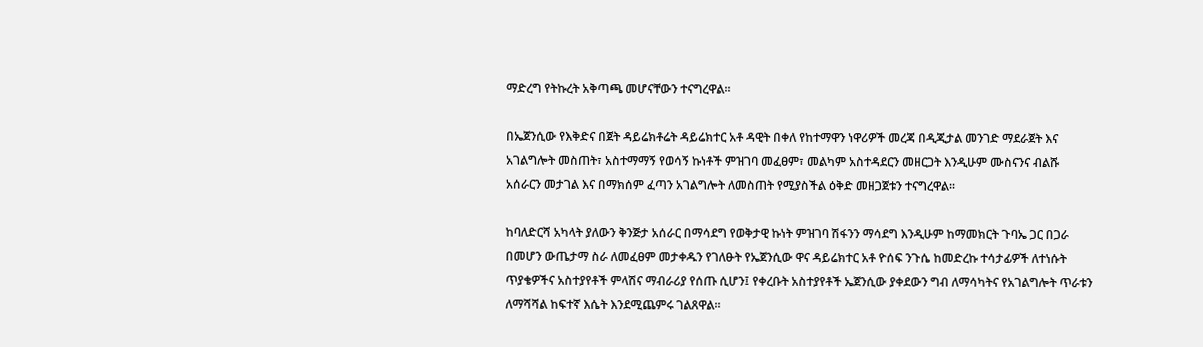ማድረግ የትኩረት አቅጣጫ መሆናቸውን ተናግረዋል፡፡

በኤጀንሲው የእቅድና በጀት ዳይሬክቶሬት ዳይሬክተር አቶ ዳዊት በቀለ የከተማዋን ነዋሪዎች መረጃ በዲጂታል መንገድ ማደራጀት እና አገልግሎት መስጠት፣ አስተማማኝ የወሳኝ ኩነቶች ምዝገባ መፈፀም፣ መልካም አስተዳደርን መዘርጋት እንዲሁም ሙስናንና ብልሹ አሰራርን መታገል እና በማክሰም ፈጣን አገልግሎት ለመስጠት የሚያስችል ዕቅድ መዘጋጀቱን ተናግረዋል፡፡

ከባለድርሻ አካላት ያለውን ቅንጅታ አሰራር በማሳደግ የወቅታዊ ኩነት ምዝገባ ሽፋንን ማሳደግ እንዲሁም ከማመክርት ጉባኤ ጋር በጋራ በመሆን ውጤታማ ስራ ለመፈፀም መታቀዱን የገለፁት የኤጀንሲው ዋና ዳይሬክተር አቶ ዮሰፍ ንጉሴ ከመድረኩ ተሳታፊዎች ለተነሱት ጥያቄዎችና አስተያየቶች ምላሽና ማብራሪያ የሰጡ ሲሆን፤ የቀረቡት አስተያየቶች ኤጀንሲው ያቀደውን ግብ ለማሳካትና የአገልግሎት ጥራቱን ለማሻሻል ከፍተኛ እሴት እንደሚጨምሩ ገልጸዋል።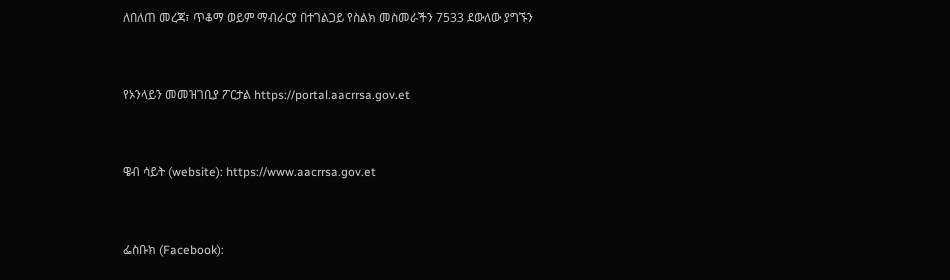ለበለጠ መረጃ፣ ጥቆማ ወይም ማብራርያ በተገልጋይ የስልክ መስመራችን 7533 ደውለው ያግኙን


የኦንላይን መመዝገቢያ ፖርታል https://portal.aacrrsa.gov.et


ዌብ ሳይት (website): https://www.aacrrsa.gov.et


ፌስቡክ (Facebook):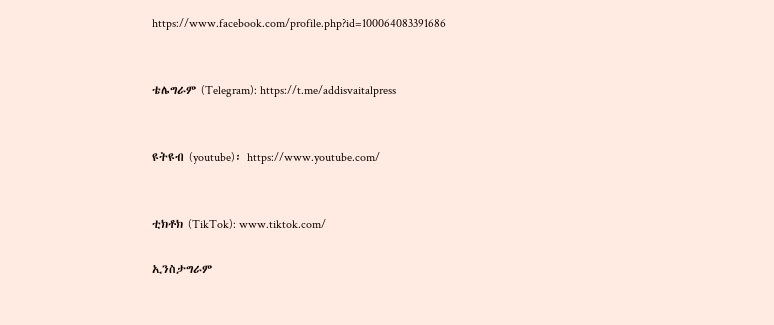https://www.facebook.com/profile.php?id=100064083391686


ቴሌግራም (Telegram): https://t.me/addisvaitalpress


ዩትዩብ (youtube)፡ https://www.youtube.com/


ቲክቶክ (TikTok): www.tiktok.com/

ኢንስታግራም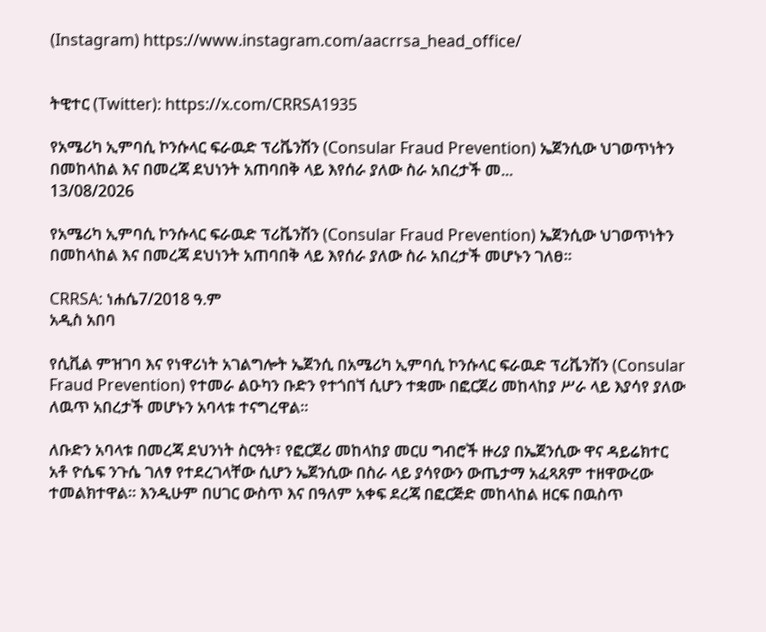(Instagram) https://www.instagram.com/aacrrsa_head_office/


ትዊተር (Twitter): https://x.com/CRRSA1935

የአሜሪካ ኢምባሲ ኮንሱላር ፍራዉድ ፕሪቬንሽን (Consular Fraud Prevention) ኤጀንሲው ህገወጥነትን በመከላከል እና በመረጃ ደህነንት አጠባበቅ ላይ እየሰራ ያለው ስራ አበረታች መ...
13/08/2026

የአሜሪካ ኢምባሲ ኮንሱላር ፍራዉድ ፕሪቬንሽን (Consular Fraud Prevention) ኤጀንሲው ህገወጥነትን በመከላከል እና በመረጃ ደህነንት አጠባበቅ ላይ እየሰራ ያለው ስራ አበረታች መሆኑን ገለፀ፡፡

CRRSA: ነሐሴ7/2018 ዓ.ም
አዲስ አበባ

የሲቪል ምዝገባ እና የነዋሪነት አገልግሎት ኤጀንሲ በአሜሪካ ኢምባሲ ኮንሱላር ፍራዉድ ፕሪቬንሽን (Consular Fraud Prevention) የተመራ ልዑካን ቡድን የተጎበኘ ሲሆን ተቋሙ በፎርጀሪ መከላከያ ሥራ ላይ እያሳየ ያለው ለዉጥ አበረታች መሆኑን አባላቱ ተናግረዋል፡፡

ለቡድን አባላቱ በመረጃ ደህንነት ስርዓት፣ የፎርጀሪ መከላከያ መርሀ ግብሮች ዙሪያ በኤጀንሲው ዋና ዳይሬክተር አቶ ዮሴፍ ንጉሴ ገለፃ የተደረገላቸው ሲሆን ኤጀንሲው በስራ ላይ ያሳየውን ውጤታማ አፈጻጸም ተዘዋውረው ተመልክተዋል። እንዲሁም በሀገር ውስጥ እና በዓለም አቀፍ ደረጃ በፎርጅድ መከላከል ዘርፍ በዉስጥ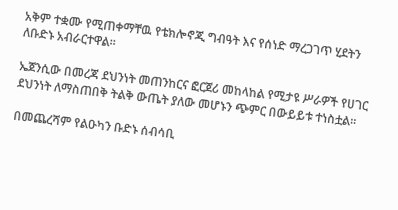አቅም ተቋሙ የሚጠቀማቸዉ የቴክሎኖጂ ግብዓት እና የሰነድ ማረጋገጥ ሂደትን ለቡድኑ አብራርተዋል፡፡

ኤጀንሲው በመረጃ ደህንነት መጠንከርና ፎርጀሪ መከላከል የሚታዩ ሥራዎች የሀገር ደህንነት ለማስጠበቅ ትልቅ ውጤት ያለው መሆኑን ጭምር በውይይቱ ተነስቷል፡፡

በመጨረሻም የልዑካን ቡድኑ ሰብሳቢ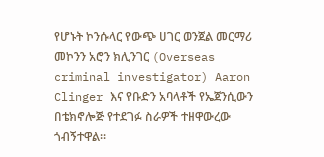የሆኑት ኮንሱላር የውጭ ሀገር ወንጀል መርማሪ መኮንን አሮን ክሊንገር (Overseas criminal investigator) Aaron Clinger እና የቡድን አባላቶች የኤጀንሲውን በቴክኖሎጅ የተደገፉ ስራዎች ተዘዋውረው ጎብኝተዋል፡፡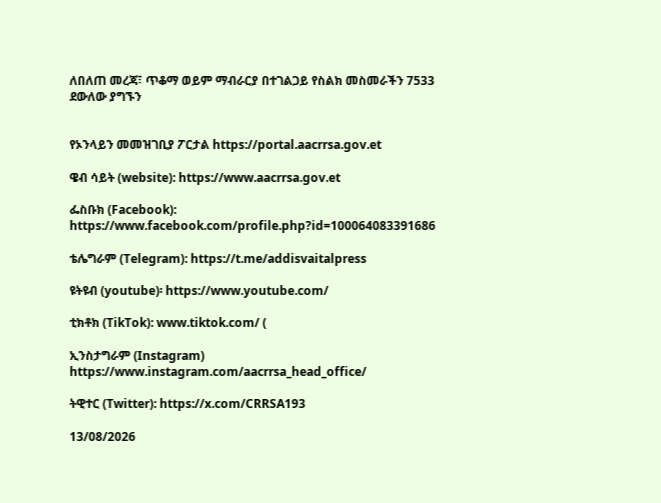ለበለጠ መረጃ፣ ጥቆማ ወይም ማብራርያ በተገልጋይ የስልክ መስመራችን 7533 ደውለው ያግኙን


የኦንላይን መመዝገቢያ ፖርታል https://portal.aacrrsa.gov.et

ዌብ ሳይት (website): https://www.aacrrsa.gov.et

ፌስቡክ (Facebook): https://www.facebook.com/profile.php?id=100064083391686

ቴሌግራም (Telegram): https://t.me/addisvaitalpress

ዩትዩብ (youtube)፡ https://www.youtube.com/

ቲክቶክ (TikTok): www.tiktok.com/ (

ኢንስታግራም (Instagram) https://www.instagram.com/aacrrsa_head_office/

ትዊተር (Twitter): https://x.com/CRRSA193

13/08/2026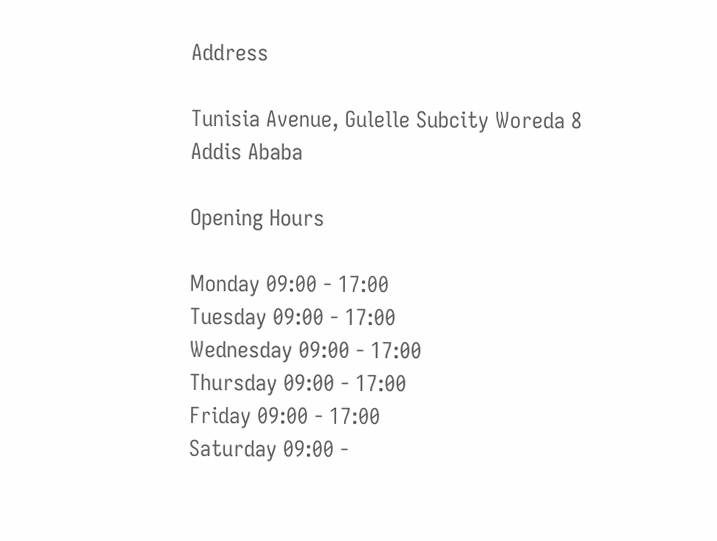Address

Tunisia Avenue, Gulelle Subcity Woreda 8
Addis Ababa

Opening Hours

Monday 09:00 - 17:00
Tuesday 09:00 - 17:00
Wednesday 09:00 - 17:00
Thursday 09:00 - 17:00
Friday 09:00 - 17:00
Saturday 09:00 -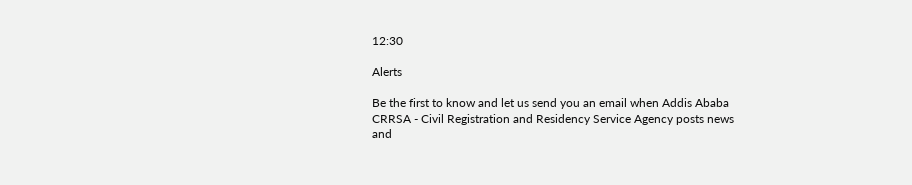12:30

Alerts

Be the first to know and let us send you an email when Addis Ababa CRRSA - Civil Registration and Residency Service Agency posts news and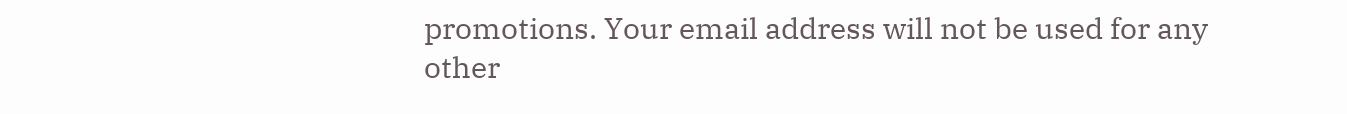promotions. Your email address will not be used for any other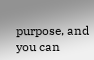purpose, and you can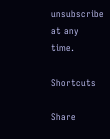unsubscribe at any time.

Shortcuts

Share